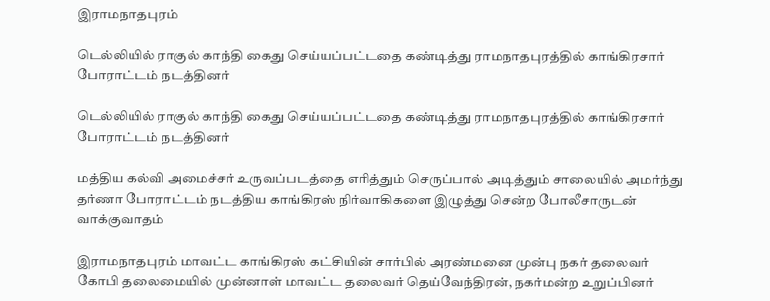இராமநாதபுரம்

டெல்லியில் ராகுல் காந்தி கைது செய்யப்பட்டதை கண்டித்து ராமநாதபுரத்தில் காங்கிரசார் போராட்டம் நடத்தினர்

டெல்லியில் ராகுல் காந்தி கைது செய்யப்பட்டதை கண்டித்து ராமநாதபுரத்தில் காங்கிரசார் போராட்டம் நடத்தினர்

மத்திய கல்வி அமைச்சர் உருவப்படத்தை எரித்தும் செருப்பால் அடித்தும் சாலையில் அமர்ந்து தர்ணா போராட்டம் நடத்திய காங்கிரஸ் நிர்வாகிகளை இழுத்து சென்ற போலீசாருடன் வாக்குவாதம்

இராமநாதபுரம் மாவட்ட காங்கிரஸ் கட்சியின் சார்பில் அரண்மனை முன்பு நகர் தலைவர் கோபி தலைமையில் முன்னாள் மாவட்ட தலைவர் தெய்வேந்திரன், நகர்மன்ற உறுப்பினர்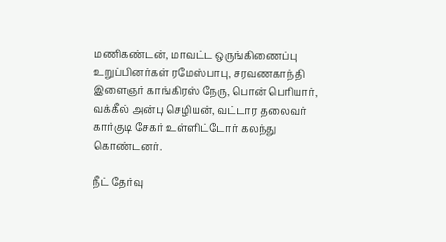மணிகண்டன், மாவட்ட ஒருங்கிணைப்பு உறுப்பினர்கள் ரமேஸ்பாபு, சரவணகாந்தி இளைஞர் காங்கிரஸ் நேரு, பொன் பெரியார், வக்கீல் அன்பு செழியன், வட்டார தலைவர் கார்குடி சேகர் உள்ளிட்டோர் கலந்து கொண்டனர்.

நீட் தேர்வு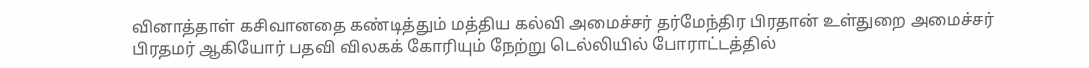வினாத்தாள் கசிவானதை கண்டித்தும் மத்திய கல்வி அமைச்சர் தர்மேந்திர பிரதான் உள்துறை அமைச்சர் பிரதமர் ஆகியோர் பதவி விலகக் கோரியும் நேற்று டெல்லியில் போராட்டத்தில்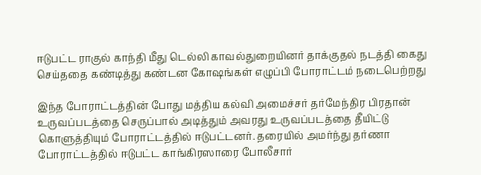ஈடுபட்ட ராகுல் காந்தி மீது டெல்லி காவல்துறையினர் தாக்குதல் நடத்தி கைது செய்ததை கண்டித்து கண்டன கோஷங்கள் எழுப்பி போராட்டம் நடைபெற்றது

இந்த போராட்டத்தின் போது மத்திய கல்வி அமைச்சர் தர்மேந்திர பிரதான் உருவப்படத்தை செருப்பால் அடித்தும் அவரது உருவப்படத்தை தீயிட்டு கொளுத்தியும் போராட்டத்தில் ஈடுபட்டனர். தரையில் அமர்ந்து தர்ணா போராட்டத்தில் ஈடுபட்ட காங்கிரஸாரை போலீசார்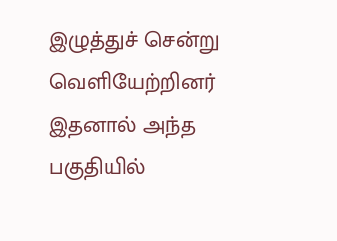இழுத்துச் சென்று வெளியேற்றினர் இதனால் அந்த பகுதியில்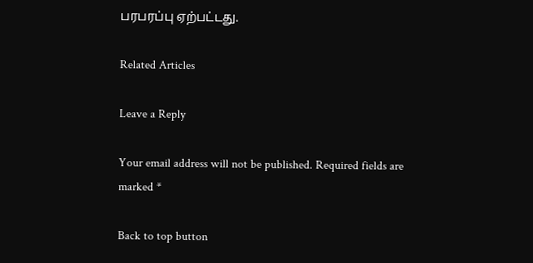பரபரப்பு ஏற்பட்டது.

Related Articles

Leave a Reply

Your email address will not be published. Required fields are marked *

Back to top button